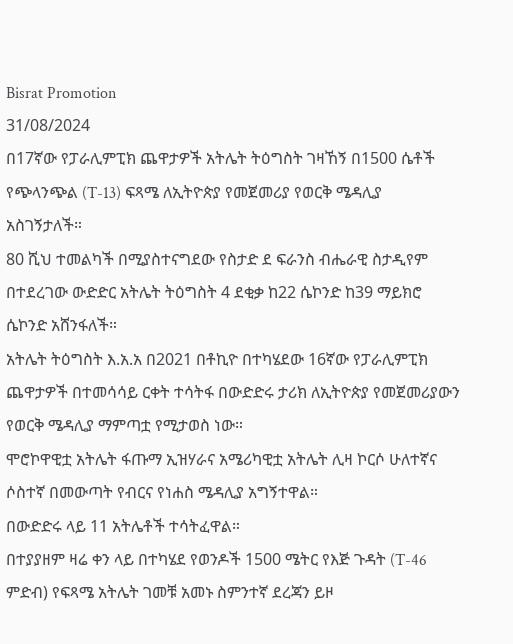Bisrat Promotion
31/08/2024
በ17ኛው የፓራሊምፒክ ጨዋታዎች አትሌት ትዕግስት ገዛኸኝ በ1500 ሴቶች የጭላንጭል (T-13) ፍጻሜ ለኢትዮጵያ የመጀመሪያ የወርቅ ሜዳሊያ አስገኝታለች።
80 ሺህ ተመልካች በሚያስተናግደው የስታድ ደ ፍራንስ ብሔራዊ ስታዲየም በተደረገው ውድድር አትሌት ትዕግስት 4 ደቂቃ ከ22 ሴኮንድ ከ39 ማይክሮ ሴኮንድ አሸንፋለች።
አትሌት ትዕግስት እ.አ.አ በ2021 በቶኪዮ በተካሄደው 16ኛው የፓራሊምፒክ ጨዋታዎች በተመሳሳይ ርቀት ተሳትፋ በውድድሩ ታሪክ ለኢትዮጵያ የመጀመሪያውን የወርቅ ሜዳሊያ ማምጣቷ የሚታወስ ነው።
ሞሮኮዋዊቷ አትሌት ፋጡማ ኢዝሃራና አሜሪካዊቷ አትሌት ሊዛ ኮርሶ ሁለተኛና ሶስተኛ በመውጣት የብርና የነሐስ ሜዳሊያ አግኝተዋል።
በውድድሩ ላይ 11 አትሌቶች ተሳትፈዋል።
በተያያዘም ዛሬ ቀን ላይ በተካሄደ የወንዶች 1500 ሜትር የእጅ ጉዳት (T-46 ምድብ) የፍጻሜ አትሌት ገመቹ አመኑ ስምንተኛ ደረጃን ይዞ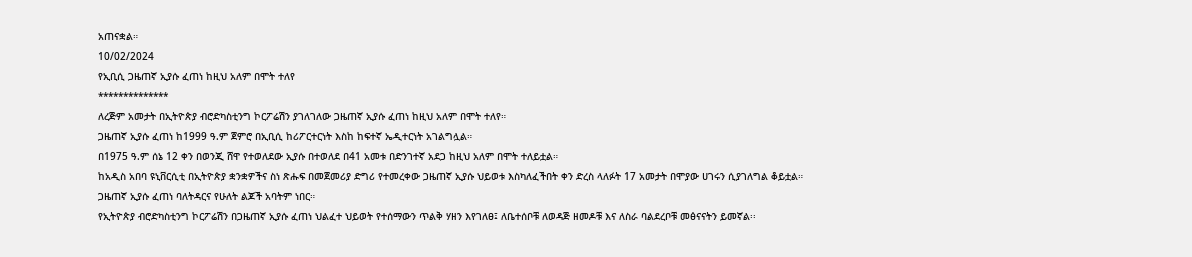አጠናቋል።
10/02/2024
የኢቢሲ ጋዜጠኛ ኢያሱ ፈጠነ ከዚህ አለም በሞት ተለየ
**************
ለረጅም አመታት በኢትዮጵያ ብሮድካስቲንግ ኮርፖሬሽን ያገለገለው ጋዜጠኛ ኢያሱ ፈጠነ ከዚህ አለም በሞት ተለየ።
ጋዜጠኛ ኢያሱ ፈጠነ ከ1999 ዓ.ም ጀምሮ በኢቢሲ ከሪፖርተርነት እስከ ከፍተኛ ኤዲተርነት አገልግሏል።
በ1975 ዓ.ም ሰኔ 12 ቀን በወንጂ ሸዋ የተወለደው ኢያሱ በተወለደ በ41 አመቱ በድንገተኛ አደጋ ከዚህ አለም በሞት ተለይቷል።
ከአዲስ አበባ ዩኒቨርሲቲ በኢትዮጵያ ቋንቋዎችና ስነ ጽሑፍ በመጀመሪያ ድግሪ የተመረቀው ጋዜጠኛ ኢያሱ ህይወቱ እስካለፈችበት ቀን ድረስ ላለፉት 17 አመታት በሞያው ሀገሩን ሲያገለግል ቆይቷል።
ጋዜጠኛ ኢያሱ ፈጠነ ባለትዳርና የሁለት ልጆች አባትም ነበር።
የኢትዮጵያ ብሮድካስቲንግ ኮርፖሬሽን በጋዜጠኛ ኢያሱ ፈጠነ ህልፈተ ህይወት የተሰማውን ጥልቅ ሃዘን እየገለፀ፤ ለቤተሰቦቹ ለወዳጅ ዘመዶቹ እና ለስራ ባልደረቦቹ መፅናናትን ይመኛል፡፡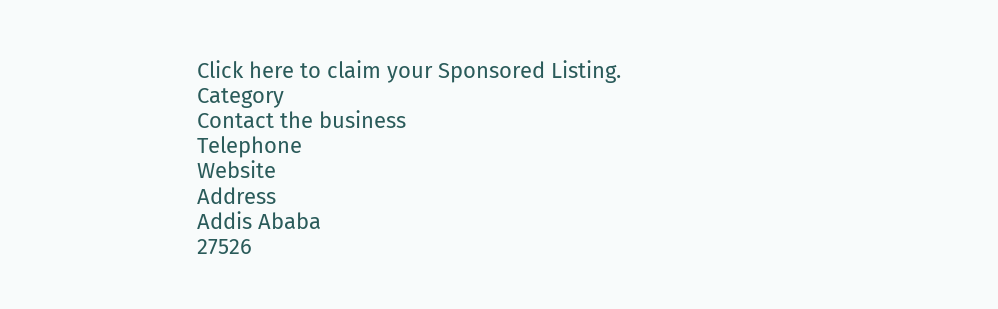Click here to claim your Sponsored Listing.
Category
Contact the business
Telephone
Website
Address
Addis Ababa
27526